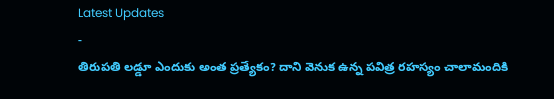Latest Updates
-
తిరుపతి లడ్డూ ఎందుకు అంత ప్రత్యేకం? దాని వెనుక ఉన్న పవిత్ర రహస్యం చాలామందికి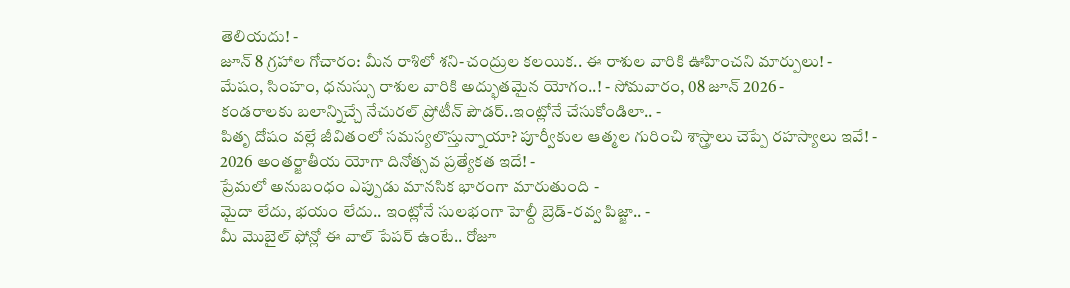తెలియదు! -
జూన్ 8 గ్రహాల గోచారం: మీన రాశిలో శని-చంద్రుల కలయిక.. ఈ రాశుల వారికి ఊహించని మార్పులు! -
మేషం, సింహం, ధనుస్సు రాశుల వారికి అద్భుతమైన యోగం..! - సోమవారం, 08 జూన్ 2026 -
కండరాలకు బలాన్నిచ్చే నేచురల్ ప్రోటీన్ పౌడర్..ఇంట్లోనే చేసుకోండిలా.. -
పితృ దోషం వల్లే జీవితంలో సమస్యలొస్తున్నాయా? పూర్వీకుల ఆత్మల గురించి శాస్త్రాలు చెప్పే రహస్యాలు ఇవే! -
2026 అంతర్జాతీయ యోగా దినోత్సవ ప్రత్యేకత ఇదే! -
ప్రేమలో అనుబంధం ఎప్పుడు మానసిక భారంగా మారుతుంది -
మైదా లేదు, భయం లేదు.. ఇంట్లోనే సులభంగా హెల్దీ బ్రెడ్-రవ్వ పిజ్జా.. -
మీ మొబైల్ ఫోన్లో ఈ వాల్ పేపర్ ఉంటే.. రోజూ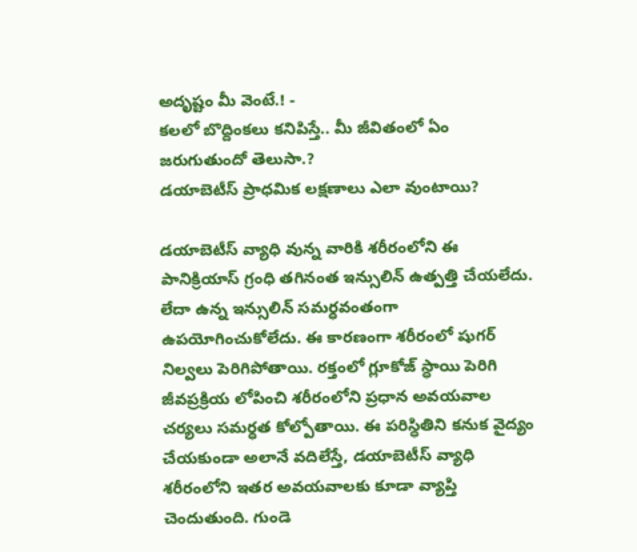అదృష్టం మీ వెంటే.! -
కలలో బొద్దింకలు కనిపిస్తే.. మీ జీవితంలో ఏం జరుగుతుందో తెలుసా.?
డయాబెటీస్ ప్రాధమిక లక్షణాలు ఎలా వుంటాయి?

డయాబెటీస్ వ్యాధి వున్న వారికి శరీరంలోని ఈ పానిక్రియాస్ గ్రంధి తగినంత ఇన్సులిన్ ఉత్పత్తి చేయలేదు. లేదా ఉన్న ఇన్సులిన్ సమర్ధవంతంగా ఉపయోగించుకోలేదు. ఈ కారణంగా శరీరంలో షుగర్ నిల్వలు పెరిగిపోతాయి. రక్తంలో గ్లూకోజ్ స్ధాయి పెరిగి జీవప్రక్రియ లోపించి శరీరంలోని ప్రధాన అవయవాల చర్యలు సమర్ధత కోల్పోతాయి. ఈ పరిస్ధితిని కనుక వైద్యం చేయకుండా అలానే వదిలేస్తే, డయాబెటీస్ వ్యాధి శరీరంలోని ఇతర అవయవాలకు కూడా వ్యాప్తి చెందుతుంది. గుండె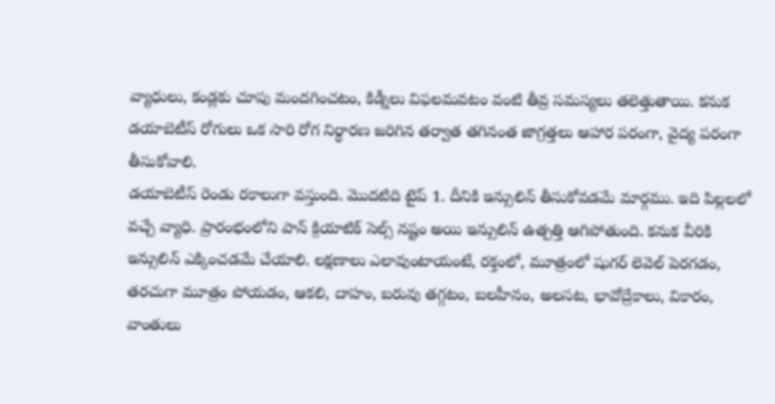వ్యాధులు, కండ్లకు చూపు మందగించటం, కిడ్నీలు విఫలమవటం వంటి తీవ్ర సమస్యలు తలెత్తుతాయి. కనుక డయాబెటీస్ రోగులు ఒక సారి రోగ నిర్ధారణ జరిగిన తర్వాత తగినంత జాగ్రత్తలు ఆహార పరంగా, వైద్య పరంగా తీసుకోవాలి.
డయాబెటీస్ రెండు రకాలుగా వస్తుంది. మొదటిది టైప్ 1. దీనికి ఇన్సులిన్ తీసుకోవడమే మార్గము. ఇది పిల్లలలో వచ్చే వ్యాధి. ప్రారంభంలోని పాన్ క్రియాటిక్ సెల్స్ నష్టం అయి ఇన్సులిన్ ఉత్పత్తి ఆగిపోతుంది. కనుక వీరికి ఇన్సులిన్ ఎక్కించడమే చేయాలి. లక్షణాలు ఎలావుంటాయంటే, రక్తంలో, మూత్రంలో షుగర్ లెవెల్ పెరగడం, తరచుగా మూత్రం పోయడం, ఆకలి, దాహం, బరువు తగ్గటం, బలహీనం, అలసట, భావోద్రేకాలు, వికారం, వాంతులు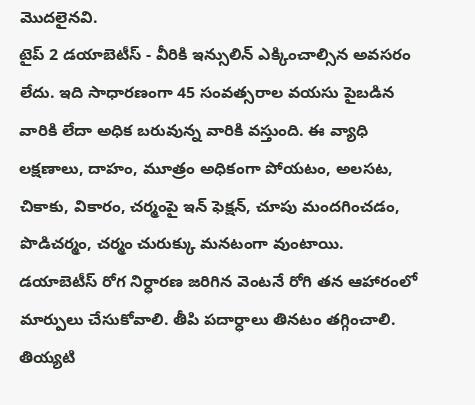మొదలైనవి.
టైప్ 2 డయాబెటీస్ - వీరికి ఇన్సులిన్ ఎక్కించాల్సిన అవసరం లేదు. ఇది సాధారణంగా 45 సంవత్సరాల వయసు పైబడిన వారికి లేదా అధిక బరువున్న వారికి వస్తుంది. ఈ వ్యాధి లక్షణాలు, దాహం, మూత్రం అధికంగా పోయటం, అలసట, చికాకు, వికారం, చర్మంపై ఇన్ ఫెక్షన్, చూపు మందగించడం, పొడిచర్మం, చర్మం చురుక్కు మనటంగా వుంటాయి. డయాబెటీస్ రోగ నిర్ధారణ జరిగిన వెంటనే రోగి తన ఆహారంలో మార్పులు చేసుకోవాలి. తీపి పదార్ధాలు తినటం తగ్గించాలి. తియ్యటి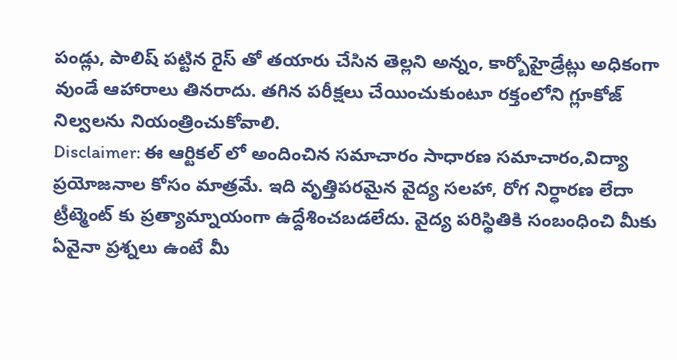పండ్లు, పాలిష్ పట్టిన రైస్ తో తయారు చేసిన తెల్లని అన్నం, కార్బోహైడ్రేట్లు అధికంగా వుండే ఆహారాలు తినరాదు. తగిన పరీక్షలు చేయించుకుంటూ రక్తంలోని గ్లూకోజ్ నిల్వలను నియంత్రించుకోవాలి.
Disclaimer: ఈ ఆర్టికల్ లో అందించిన సమాచారం సాధారణ సమాచారం,విద్యా ప్రయోజనాల కోసం మాత్రమే. ఇది వృత్తిపరమైన వైద్య సలహా, రోగ నిర్ధారణ లేదా ట్రీట్మెంట్ కు ప్రత్యామ్నాయంగా ఉద్దేశించబడలేదు. వైద్య పరిస్థితికి సంబంధించి మీకు ఏవైనా ప్రశ్నలు ఉంటే మీ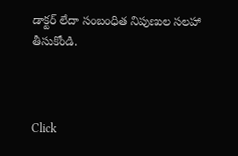డాక్టర్ లేదా సంబంధిత నిపుణుల సలహా తీసుకోండి.



Click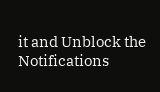it and Unblock the Notifications